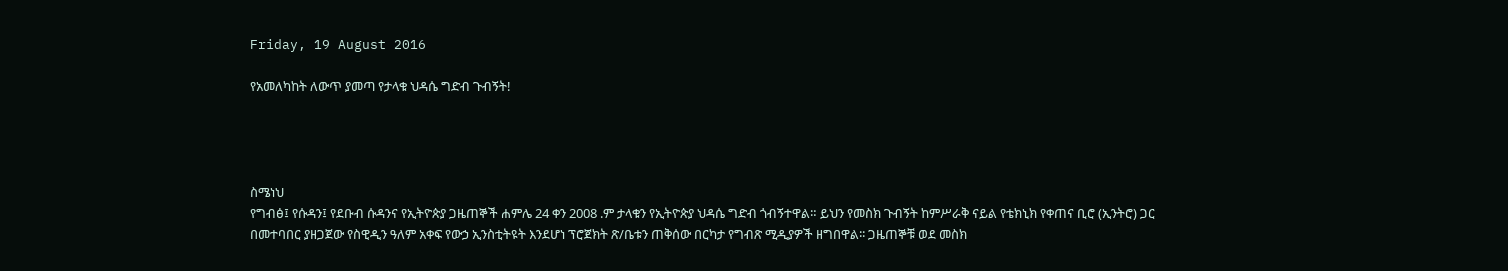Friday, 19 August 2016

የአመለካከት ለውጥ ያመጣ የታላቁ ህዳሴ ግድብ ጉብኝት!




ስሜነህ
የግብፅ፤ የሱዳን፤ የደቡብ ሱዳንና የኢትዮጵያ ጋዜጠኞች ሐምሌ 24 ቀን 2008 .ም ታላቁን የኢትዮጵያ ህዳሴ ግድብ ጎብኝተዋል። ይህን የመስክ ጉብኝት ከምሥራቅ ናይል የቴክኒክ የቀጠና ቢሮ (ኢንትሮ) ጋር በመተባበር ያዘጋጀው የስዊዲን ዓለም አቀፍ የውኃ ኢንስቲትዩት እንደሆነ ፕሮጀክት ጽ/ቤቱን ጠቅሰው በርካታ የግብጽ ሚዲያዎች ዘግበዋል፡፡ ጋዜጠኞቹ ወደ መስክ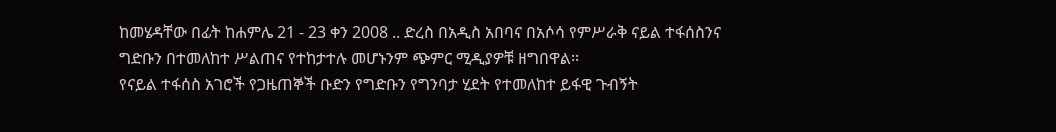ከመሄዳቸው በፊት ከሐምሌ 21 - 23 ቀን 2008 .. ድረስ በአዲስ አበባና በአሶሳ የምሥራቅ ናይል ተፋሰስንና ግድቡን በተመለከተ ሥልጠና የተከታተሉ መሆኑንም ጭምር ሚዲያዎቹ ዘግበዋል፡፡
የናይል ተፋሰስ አገሮች የጋዜጠኞች ቡድን የግድቡን የግንባታ ሂደት የተመለከተ ይፋዊ ጉብኝት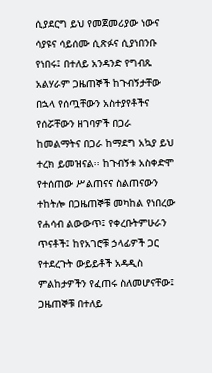ሲያደርግ ይህ የመጀመሪያው ነውና ሳያዩና ሳይሰሙ ሲጽፉና ሲያነበንቡ የነበሩ፤ በተለይ አንዳንድ የግብጹ አልሃራም ጋዜጠኞች ከጉብኝታቸው በኋላ የሰጧቸውን አስተያየቶችና የሰሯቸውን ዘገባዎች በጋራ ከመልማትና በጋራ ከማደግ አኳያ ይህ ተረክ ይመዝናል፡፡ ከጉብኝቱ አስቀድሞ የተሰጠው ሥልጠናና ስልጠናውን ተከትሎ በጋዜጠኞቹ መካከል የነበረው የሐሳብ ልውውጥ፤ የቀረቡትምሁራን ጥናቶች፤ ከየአገሮቹ ኃላፊዎች ጋር የተደረጉት ውይይቶች አዳዲስ ምልከታዎችን የፈጠሩ ስለመሆናቸው፤ ጋዜጠኞቹ በተለይ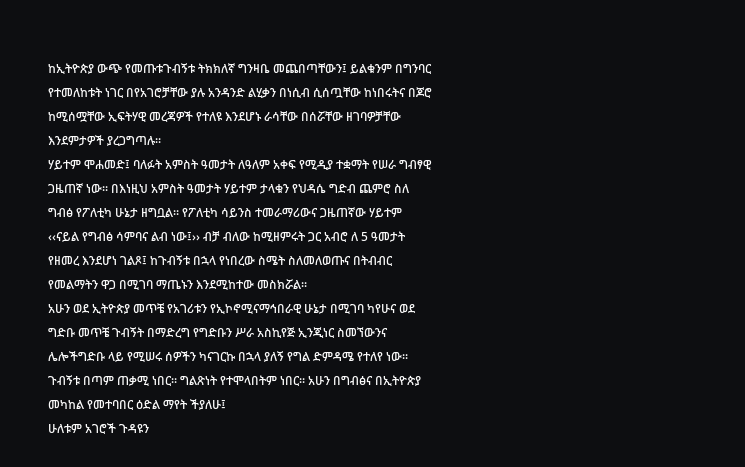ከኢትዮጵያ ውጭ የመጡቱጉብኝቱ ትክክለኛ ግንዛቤ መጨበጣቸውን፤ ይልቁንም በግንባር የተመለከቱት ነገር በየአገሮቻቸው ያሉ አንዳንድ ልሂቃን በነሲብ ሲሰጧቸው ከነበሩትና በጆሮ ከሚሰሟቸው ኢፍትሃዊ መረጃዎች የተለዩ እንደሆኑ ራሳቸው በሰሯቸው ዘገባዎቻቸው እንደምታዎች ያረጋግጣሉ፡፡
ሃይተም ሞሐመድ፤ ባለፉት አምስት ዓመታት ለዓለም አቀፍ የሚዲያ ተቋማት የሠራ ግብፃዊ ጋዜጠኛ ነው፡፡ በእነዚህ አምስት ዓመታት ሃይተም ታላቁን የህዳሴ ግድብ ጨምሮ ስለ ግብፅ የፖለቲካ ሁኔታ ዘግቧል፡፡ የፖለቲካ ሳይንስ ተመራማሪውና ጋዜጠኛው ሃይተም  ‹‹ናይል የግብፅ ሳምባና ልብ ነው፤›› ብቻ ብለው ከሚዘምሩት ጋር አብሮ ለ 5 ዓመታት የዘመረ እንደሆነ ገልጾ፤ ከጉብኝቱ በኋላ የነበረው ስሜት ስለመለወጡና በትብብር የመልማትን ዋጋ በሚገባ ማጤኑን እንደሚከተው መስክሯል፡፡
አሁን ወደ ኢትዮጵያ መጥቼ የአገሪቱን የኢኮኖሚናማኅበራዊ ሁኔታ በሚገባ ካየሁና ወደ ግድቡ መጥቼ ጉብኝት በማድረግ የግድቡን ሥራ አስኪየጅ ኢንጂነር ስመኘውንና ሌሎችግድቡ ላይ የሚሠሩ ሰዎችን ካናገርኩ በኋላ ያለኝ የግል ድምዳሜ የተለየ ነው፡፡ ጉብኝቱ በጣም ጠቃሚ ነበር፡፡ ግልጽነት የተሞላበትም ነበር፡፡ አሁን በግብፅና በኢትዮጵያ መካከል የመተባበር ዕድል ማየት ችያለሁ፤
ሁለቱም አገሮች ጉዳዩን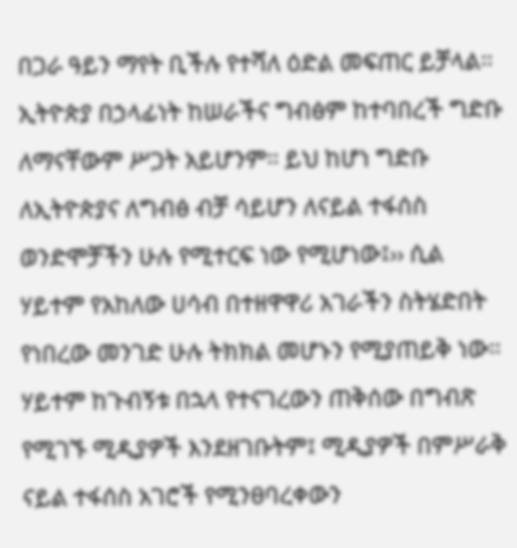በጋራ ዓይን ማየት ቢችሉ የተሻለ ዕድል መፍጠር ይቻላል፡፡ ኢትዮጵያ በኃላፊነት ከሠራችና ግብፅም ከተባበረች ግድቡ ለማናቸውም ሥጋት አይሆንም፡፡ ይህ ከሆነ ግድቡ ለኢትዮጵያና ለግብፅ ብቻ ሳይሆን ለናይል ተፋሰስ ወንድሞቻችን ሁሉ የሚተርፍ ነው የሚሆነው፤›› ሲል ሃይተም የአከለው ሀሳብ በተዘዋዋሪ አገራችን ስትሄድበት የነበረው መንገድ ሁሉ ትክክል መሆኑን የሚያጠይቅ ነው፡፡
ሃይተም ከጉብኝቱ በኋላ የተናገረውን ጠቅሰው በግብጽ የሚገኙ ሚዲያዎች እንደዘገቡትም፤ ሚዲያዎች በምሥራቅ ናይል ተፋሰስ አገሮች የሚንፀባረቀውን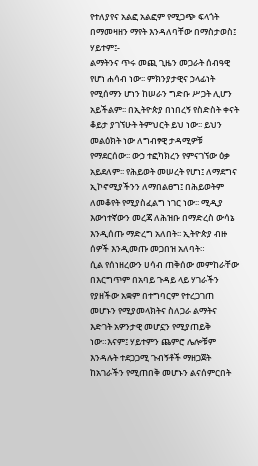የተለያየና አልፎ አልፎም የሚጋጭ ፍላጎት በማመዛዘን ማየት እንዳለባቸው በማስታወስ፤ ሃይተም፤-
ልማትንና ጥሩ መጪ ጊዜን መጋራት ሰብዓዊ የሆነ ሐሳብ ነው፡፡ ምክንያታዊና ኃላፊነት የሚሰማን ሆነን ከሠራን ግድቡ ሥጋት ሊሆን አይችልም፡፡ በኢትዮጵያ በነበረኝ የስድስት ቀናት ቆይታ ያገኘሁት ትምህርት ይህ ነው፡፡ ይህን መልዕክት ነው ለግብፃዊ ታዳሚዎቹ የማደርሰው፡፡ ውኃ ተፎካክረን የምናገኘው ዕቃ አይደለም፡፡ የሕይወት መሠረት የሆነ፤ ለማደግና ኢኮኖሚያችንን ለማበልፀግ፤ በሕይወትም ለመቆየት የሚያስፈልግ ነገር ነው፡፡ ሚዲያ እውነተኛውን መረጃ ለሕዝቡ በማድረስ ውሳኔ እንዲሰጡ ማድረግ አለበት፡፡ ኢትዮጵያ ብዙ ሰዎች እንዲመጡ መጋበዝ አለባት።
ሲል የሰነዘረውን ሀሳብ ጠቅሰው መምከራቸው በእርግጥም በአባይ ጉዳይ ላይ ሃገራችን የያዘችው አቋም በተግባርም የተረጋገጠ መሆኑን የሚያመላክትና ስለጋራ ልማትና እድገት አዎንታዊ መሆኗን የሚያጠይቅ ነው።እናም፤ ሃይተምን ጨምሮ ሌሎቹም እንዳሉት ተደጋጋሚ ጉብኝቶች ማዘጋጀት ከአገራችን የሚጠበቅ መሆኑን ልናሰምርበት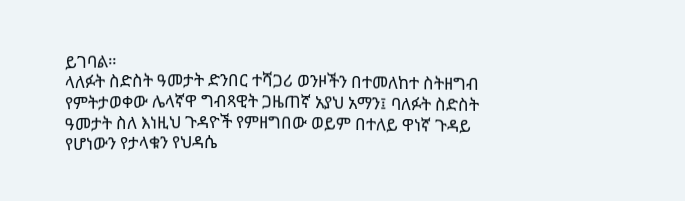ይገባል።
ላለፉት ስድስት ዓመታት ድንበር ተሻጋሪ ወንዞችን በተመለከተ ስትዘግብ የምትታወቀው ሌላኛዋ ግብጻዊት ጋዜጠኛ አያህ አማን፤ ባለፉት ስድስት ዓመታት ስለ እነዚህ ጉዳዮች የምዘግበው ወይም በተለይ ዋነኛ ጉዳይ የሆነውን የታላቁን የህዳሴ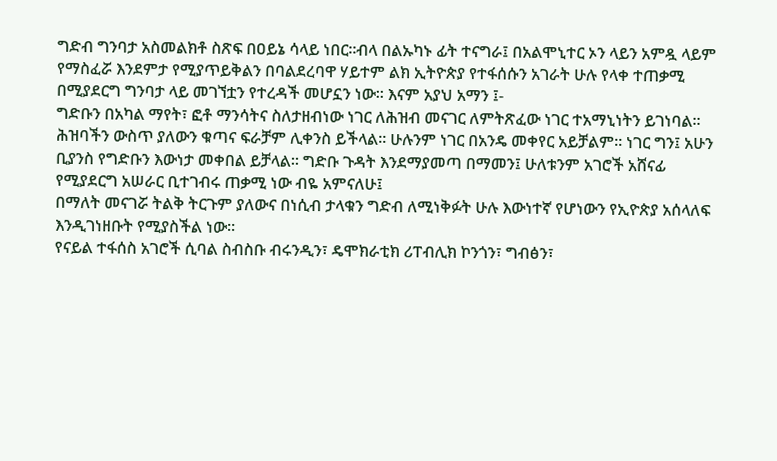ግድብ ግንባታ አስመልክቶ ስጽፍ በዐይኔ ሳላይ ነበር።ብላ በልኡካኑ ፊት ተናግራ፤ በአልሞኒተር ኦን ላይን አምዷ ላይም የማስፈሯ እንደምታ የሚያጥይቅልን በባልደረባዋ ሃይተም ልክ ኢትዮጵያ የተፋሰሱን አገራት ሁሉ የላቀ ተጠቃሚ በሚያደርግ ግንባታ ላይ መገኘቷን የተረዳች መሆኗን ነው፡፡ እናም አያህ አማን ፤-
ግድቡን በአካል ማየት፣ ፎቶ ማንሳትና ስለታዘብነው ነገር ለሕዝብ መናገር ለምትጽፈው ነገር ተአማኒነትን ይገነባል፡፡ሕዝባችን ውስጥ ያለውን ቁጣና ፍራቻም ሊቀንስ ይችላል፡፡ ሁሉንም ነገር በአንዴ መቀየር አይቻልም፡፡ ነገር ግን፤ አሁን ቢያንስ የግድቡን እውነታ መቀበል ይቻላል፡፡ ግድቡ ጉዳት እንደማያመጣ በማመን፤ ሁለቱንም አገሮች አሸናፊ የሚያደርግ አሠራር ቢተገብሩ ጠቃሚ ነው ብዬ አምናለሁ፤
በማለት መናገሯ ትልቅ ትርጉም ያለውና በነሲብ ታላቁን ግድብ ለሚነቅፉት ሁሉ እውነተኛ የሆነውን የኢዮጵያ አሰላለፍ እንዲገነዘቡት የሚያስችል ነው፡፡
የናይል ተፋሰስ አገሮች ሲባል ስብስቡ ብሩንዲን፣ ዴሞክራቲክ ሪፐብሊክ ኮንጎን፣ ግብፅን፣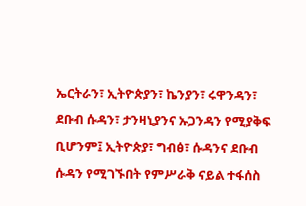ኤርትራን፣ ኢትዮጵያን፣ ኬንያን፣ ሩዋንዳን፣ ደቡብ ሱዳን፣ ታንዛኒያንና ኡጋንዳን የሚያቅፍ ቢሆንም፤ ኢትዮጵያ፣ ግብፅ፣ ሱዳንና ደቡብ ሱዳን የሚገኙበት የምሥራቅ ናይል ተፋሰስ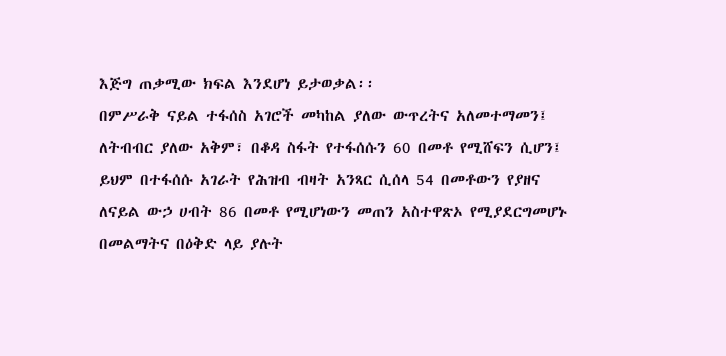እጅግ ጠቃሚው ክፍል እንደሆነ ይታወቃል፡፡
በምሥራቅ ናይል ተፋሰስ አገሮች መካከል ያለው ውጥረትና አለመተማመን፤ ለትብብር ያለው አቅም፣ በቆዳ ስፋት የተፋሰሱን 60 በመቶ የሚሸፍን ሲሆን፤ ይህም በተፋሰሱ አገራት የሕዝብ ብዛት አንጻር ሲሰላ 54 በመቶውን የያዘና ለናይል ውኃ ሀብት 86 በመቶ የሚሆነውን መጠን አስተዋጽኦ የሚያደርግመሆኑ በመልማትና በዕቅድ ላይ ያሉት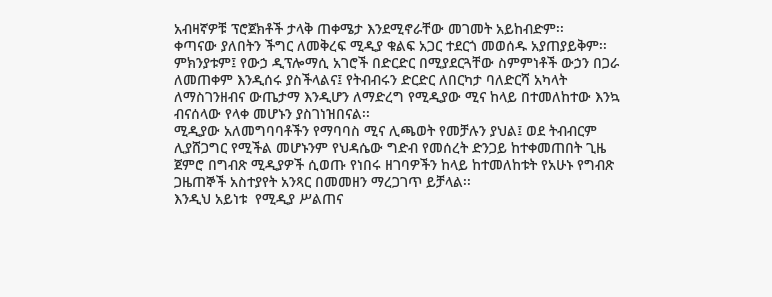አብዛኛዎቹ ፕሮጀክቶች ታላቅ ጠቀሜታ እንደሚኖራቸው መገመት አይከብድም፡፡
ቀጣናው ያለበትን ችግር ለመቅረፍ ሚዲያ ቁልፍ አጋር ተደርጎ መወሰዱ አያጠያይቅም፡፡   ምክንያቱም፤ የውኃ ዲፕሎማሲ አገሮች በድርድር በሚያደርጓቸው ስምምነቶች ውኃን በጋራ ለመጠቀም እንዲሰሩ ያስችላልና፤ የትብብሩን ድርድር ለበርካታ ባለድርሻ አካላት  ለማስገንዘብና ውጤታማ እንዲሆን ለማድረግ የሚዲያው ሚና ከላይ በተመለከተው እንኳ ብናሰላው የላቀ መሆኑን ያስገነዝበናል፡፡
ሚዲያው አለመግባባቶችን የማባባስ ሚና ሊጫወት የመቻሉን ያህል፤ ወደ ትብብርም ሊያሸጋግር የሚችል መሆኑንም የህዳሴው ግድብ የመሰረት ድንጋይ ከተቀመጠበት ጊዜ ጀምሮ በግብጽ ሚዲያዎች ሲወጡ የነበሩ ዘገባዎችን ከላይ ከተመለከቱት የአሁኑ የግብጽ ጋዜጠኞች አስተያየት አንጻር በመመዘን ማረጋገጥ ይቻላል፡፡
እንዲህ አይነቱ  የሚዲያ ሥልጠና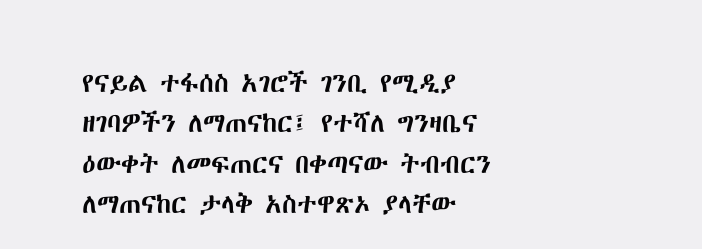የናይል ተፋሰስ አገሮች ገንቢ የሚዲያ ዘገባዎችን ለማጠናከር፤ የተሻለ ግንዛቤና ዕውቀት ለመፍጠርና በቀጣናው ትብብርን ለማጠናከር ታላቅ አስተዋጽኦ ያላቸው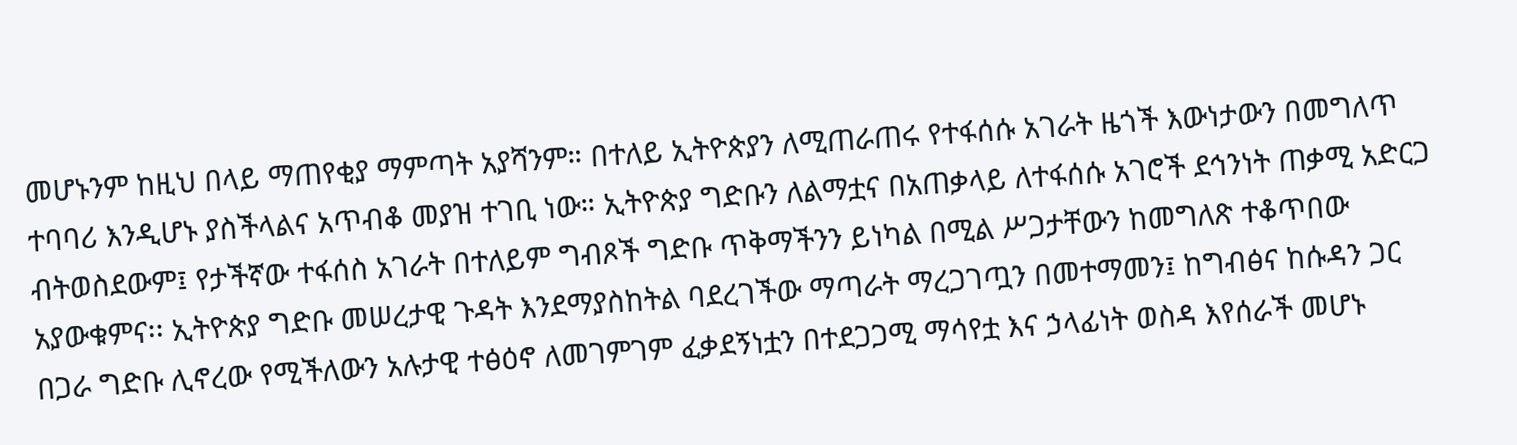መሆኑንም ከዚህ በላይ ማጠየቂያ ማምጣት አያሻንም። በተለይ ኢትዮጵያን ለሚጠራጠሩ የተፋሰሱ አገራት ዜጎች እውነታውን በመግለጥ ተባባሪ እንዲሆኑ ያስችላልና አጥብቆ መያዝ ተገቢ ነው። ኢትዮጵያ ግድቡን ለልማቷና በአጠቃላይ ለተፋሰሱ አገሮች ደኅንነት ጠቃሚ አድርጋ ብትወስደውም፤ የታችኛው ተፋሰስ አገራት በተለይም ግብጾች ግድቡ ጥቅማችንን ይነካል በሚል ሥጋታቸውን ከመግለጽ ተቆጥበው አያውቁምና፡፡ ኢትዮጵያ ግድቡ መሠረታዊ ጉዳት እንደማያስከትል ባደረገችው ማጣራት ማረጋገጧን በመተማመን፤ ከግብፅና ከሱዳን ጋር በጋራ ግድቡ ሊኖረው የሚችለውን አሉታዊ ተፅዕኖ ለመገምገም ፈቃደኝነቷን በተደጋጋሚ ማሳየቷ እና ኃላፊነት ወስዳ እየሰራች መሆኑ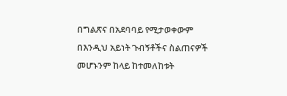በግልጽና በአደባባይ የሚታወቀውም በእንዲህ አይነት ጉብኝቶችና ስልጠናዎች መሆኑንም ከላይ ከተመለከቱት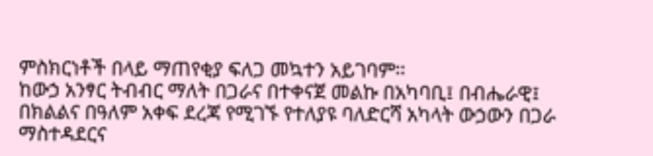ምስክርነቶች በላይ ማጠየቂያ ፍለጋ መኳተን አይገባም፡፡
ከውኃ አንፃር ትብብር ማለት በጋራና በተቀናጀ መልኩ በአካባቢ፤ በብሔራዊ፤ በክልልና በዓለም አቀፍ ደረጃ የሚገኙ የተለያዩ ባለድርሻ አካላት ውኃውን በጋራ ማስተዳደርና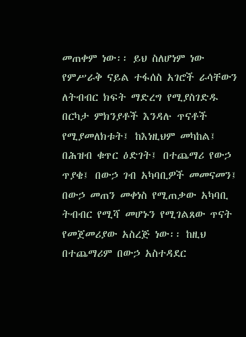መጠቀም ነው፡፡ ይህ ስለሆነም ነው የምሥራቅ ናይል ተፋሰስ አገሮች ራሳቸውን ለትብብር ክፍት ማድረግ የሚያስገድዱ በርካታ ምክንያቶች እንዳሉ ጥናቶች የሚያመለክቱት፤ ከእነዚህም መካከል፤ በሕዝብ ቁጥር ዕድገት፤ በተጨማሪ የውኃ ጥያቄ፤ በውኃ ገብ አካባቢዎች መመናመን፤ በውኃ መጠን መቀነስ የሚጠቃው አካባቢ ትብብር የሚሻ መሆኑን የሚገልጸው ጥናት የመጀመሪያው አስረጅ ነው፡፡ ከዚህ በተጨማሪም በውኃ አስተዳደር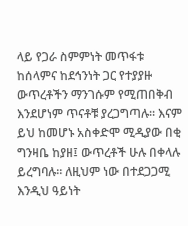ላይ የጋራ ስምምነት መጥፋቱ ከሰላምና ከደኅንነት ጋር የተያያዙ ውጥረቶችን ማንገሱም የሚጠበቅብ እንደሆነም ጥናቶቹ ያረጋግጣሉ። እናም ይህ ከመሆኑ አስቀድሞ ሚዲያው በቂ ግንዛቤ ከያዘ፤ ውጥረቶች ሁሉ በቀላሉ ይረግባሉ። ለዚህም ነው በተደጋጋሚ እንዲህ ዓይነት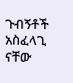ጉብኝቶች  አስፈላጊ ናቸው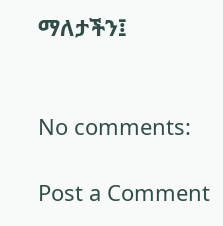ማለታችን፤


No comments:

Post a Comment